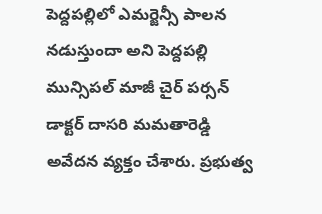పెద్దపల్లిలో ఎమర్జెన్సీ పాలన నడుస్తుందా అని పెద్దపల్లి మున్సిపల్ మాజీ చైర్ పర్సన్ డాక్టర్ దాసరి మమతారెడ్డి అవేదన వ్యక్తం చేశారు. ప్రభుత్వ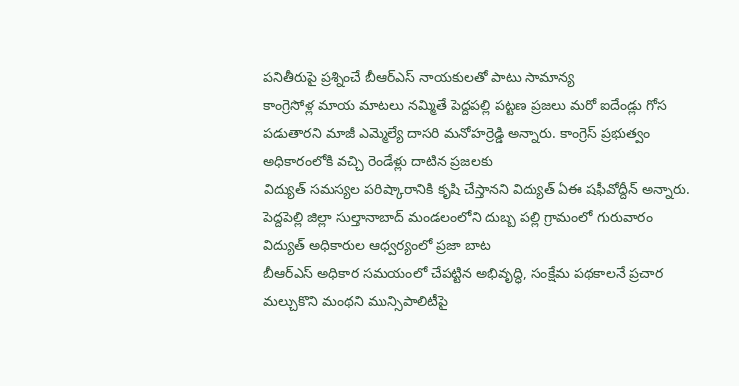పనితీరుపై ప్రశ్నించే బీఆర్ఎస్ నాయకులతో పాటు సామాన్య
కాంగ్రెసోళ్ల మాయ మాటలు నమ్మితే పెద్దపల్లి పట్టణ ప్రజలు మరో ఐదేండ్లు గోస పడుతారని మాజీ ఎమ్మెల్యే దాసరి మనోహర్రెడ్డి అన్నారు. కాంగ్రెస్ ప్రభుత్వం అధికారంలోకి వచ్చి రెండేళ్లు దాటిన ప్రజలకు
విద్యుత్ సమస్యల పరిష్కారానికి కృషి చేస్తానని విద్యుత్ ఏఈ షఫీవోద్దీన్ అన్నారు. పెద్దపెల్లి జిల్లా సుల్తానాబాద్ మండలంలోని దుబ్బ పల్లి గ్రామంలో గురువారం విద్యుత్ అధికారుల ఆధ్వర్యంలో ప్రజా బాట
బీఆర్ఎస్ అధికార సమయంలో చేపట్టిన అభివృద్ధి, సంక్షేమ పథకాలనే ప్రచార మల్చుకొని మంథని మున్సిపాలిటీపై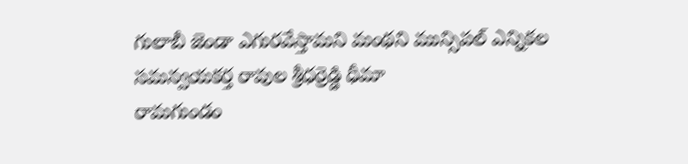గులాబీ జెండా ఎగురవేస్తామని మంథని మున్సిపల్ ఎన్నికల సమన్వయకర్త రావుల శ్రీధర్రెడ్డి ధీమా
రామగుండం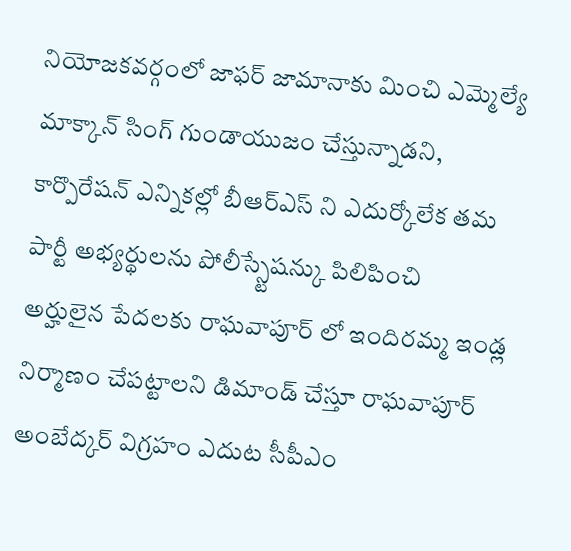నియోజకవర్గంలో జాఫర్ జామానాకు మించి ఎమ్మెల్యే మాక్కాన్ సింగ్ గుండాయుజం చేస్తున్నాడని, కార్పొరేషన్ ఎన్నికల్లో బీఆర్ఎస్ ని ఎదుర్కోలేక తమ పార్టీ అభ్యర్థులను పోలీస్స్టేషన్కు పిలిపించి
అర్హులైన పేదలకు రాఘవాపూర్ లో ఇందిరమ్మ ఇండ్ల నిర్మాణం చేపట్టాలని డిమాండ్ చేస్తూ రాఘవాపూర్ అంబేద్కర్ విగ్రహం ఎదుట సీపీఎం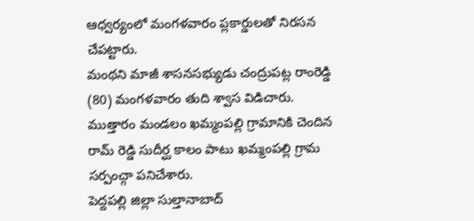ఆధ్వర్యంలో మంగళవారం ప్లకార్డులతో నిరసన చేపట్టారు.
మంథని మాజీ శాసనసభ్యుడు చంద్రుపట్ల రాంరెడ్డి (80) మంగళవారం తుది శ్వాస విడిచారు. ముత్తారం మండలం ఖమ్మంపల్లి గ్రామానికి చెందిన రామ్ రెడ్డి సుదీర్ఘ కాలం పాటు ఖమ్మంపల్లి గ్రామ సర్పంచ్గా పనిచేశారు.
పెద్దపల్లి జిల్లా సుల్తానాబాద్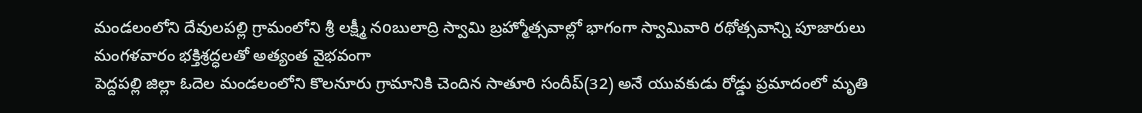మండలంలోని దేవులపల్లి గ్రామంలోని శ్రీ లక్ష్మీ నoబులాద్రి స్వామి బ్రహ్మోత్సవాల్లో భాగంగా స్వామివారి రథోత్సవాన్ని పూజారులు మంగళవారం భక్తిశ్రద్ధలతో అత్యంత వైభవంగా
పెద్దపల్లి జిల్లా ఓదెల మండలంలోని కొలనూరు గ్రామానికి చెందిన సాతూరి సందీప్(32) అనే యువకుడు రోడ్డు ప్రమాదంలో మృతి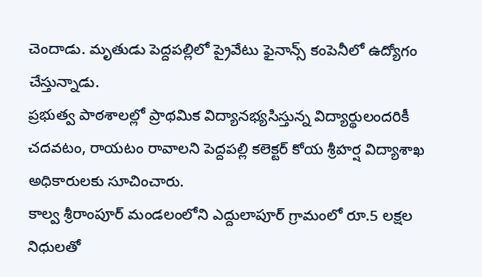చెందాడు. మృతుడు పెద్దపల్లిలో ప్రైవేటు ఫైనాన్స్ కంపెనీలో ఉద్యోగం చేస్తున్నాడు.
ప్రభుత్వ పాఠశాలల్లో ప్రాథమిక విద్యానభ్యసిస్తున్న విద్యార్థులందరికీ చదవటం, రాయటం రావాలని పెద్దపల్లి కలెక్టర్ కోయ శ్రీహర్ష విద్యాశాఖ అధికారులకు సూచించారు.
కాల్వ శ్రీరాంపూర్ మండలంలోని ఎద్దులాపూర్ గ్రామంలో రూ.5 లక్షల నిధులతో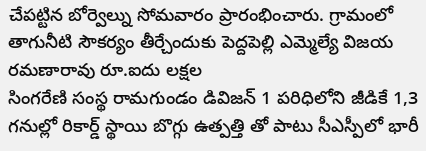చేపట్టిన బోర్వెల్ను సోమవారం ప్రారంభించారు. గ్రామంలో తాగునీటి సౌకర్యం తీర్చేందుకు పెద్దపెల్లి ఎమ్మెల్యే విజయ రమణారావు రూ.ఐదు లక్షల
సింగరేణి సంస్థ రామగుండం డివిజన్ 1 పరిధిలోని జీడికే 1,3 గనుల్లో రికార్డ్ స్థాయి బొగ్గు ఉత్పత్తి తో పాటు సీఎస్పీలో భారీ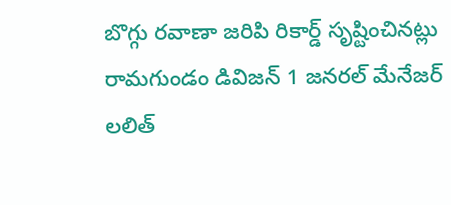బొగ్గు రవాణా జరిపి రికార్డ్ సృష్టించినట్లు రామగుండం డివిజన్ 1 జనరల్ మేనేజర్ లలిత్